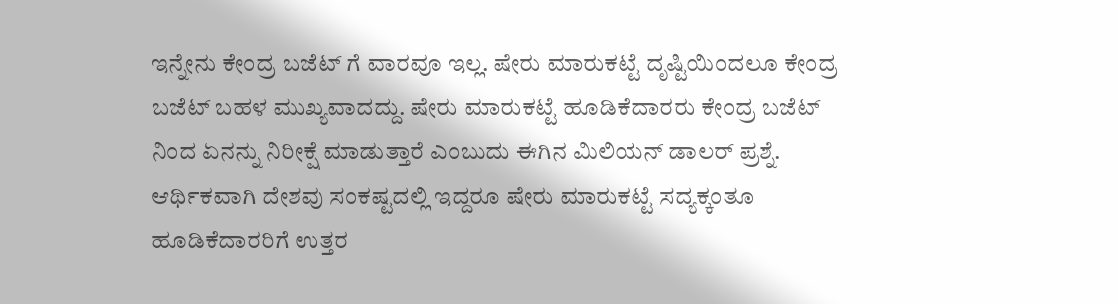ಇನ್ನೇನು ಕೇಂದ್ರ ಬಜೆಟ್ ಗೆ ವಾರವೂ ಇಲ್ಲ. ಷೇರು ಮಾರುಕಟ್ಟೆ ದೃಷ್ಟಿಯಿಂದಲೂ ಕೇಂದ್ರ ಬಜೆಟ್ ಬಹಳ ಮುಖ್ಯವಾದದ್ದು. ಷೇರು ಮಾರುಕಟ್ಟೆ ಹೂಡಿಕೆದಾರರು ಕೇಂದ್ರ ಬಜೆಟ್ ನಿಂದ ಏನನ್ನು ನಿರೀಕ್ಷೆ ಮಾಡುತ್ತಾರೆ ಎಂಬುದು ಈಗಿನ ಮಿಲಿಯನ್ ಡಾಲರ್ ಪ್ರಶ್ನೆ. ಆರ್ಥಿಕವಾಗಿ ದೇಶವು ಸಂಕಷ್ಟದಲ್ಲಿ ಇದ್ದರೂ ಷೇರು ಮಾರುಕಟ್ಟೆ ಸದ್ಯಕ್ಕಂತೂ ಹೂಡಿಕೆದಾರರಿಗೆ ಉತ್ತರ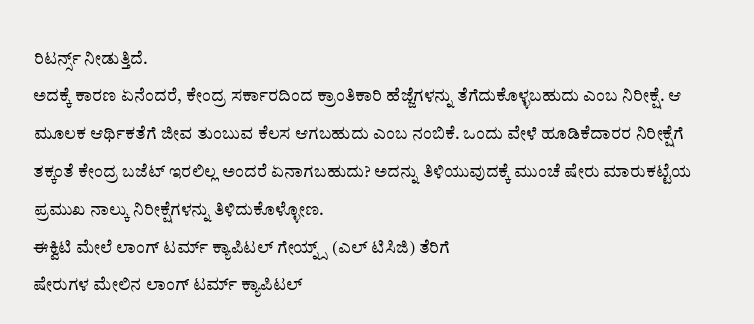ರಿಟರ್ನ್ಸ್ ನೀಡುತ್ತಿದೆ.
ಅದಕ್ಕೆ ಕಾರಣ ಏನೆಂದರೆ, ಕೇಂದ್ರ ಸರ್ಕಾರದಿಂದ ಕ್ರಾಂತಿಕಾರಿ ಹೆಜ್ಜೆಗಳನ್ನು ತೆಗೆದುಕೊಳ್ಳಬಹುದು ಎಂಬ ನಿರೀಕ್ಷೆ. ಆ ಮೂಲಕ ಆರ್ಥಿಕತೆಗೆ ಜೀವ ತುಂಬುವ ಕೆಲಸ ಆಗಬಹುದು ಎಂಬ ನಂಬಿಕೆ. ಒಂದು ವೇಳೆ ಹೂಡಿಕೆದಾರರ ನಿರೀಕ್ಷೆಗೆ ತಕ್ಕಂತೆ ಕೇಂದ್ರ ಬಜೆಟ್ ಇರಲಿಲ್ಲ ಅಂದರೆ ಏನಾಗಬಹುದು? ಅದನ್ನು ತಿಳಿಯುವುದಕ್ಕೆ ಮುಂಚೆ ಷೇರು ಮಾರುಕಟ್ಟೆಯ ಪ್ರಮುಖ ನಾಲ್ಕು ನಿರೀಕ್ಷೆಗಳನ್ನು ತಿಳಿದುಕೊಳ್ಳೋಣ.
ಈಕ್ವಿಟಿ ಮೇಲೆ ಲಾಂಗ್ ಟರ್ಮ್ ಕ್ಯಾಪಿಟಲ್ ಗೇಯ್ನ್ಸ್ (ಎಲ್ ಟಿಸಿಜಿ) ತೆರಿಗೆ
ಷೇರುಗಳ ಮೇಲಿನ ಲಾಂಗ್ ಟರ್ಮ್ ಕ್ಯಾಪಿಟಲ್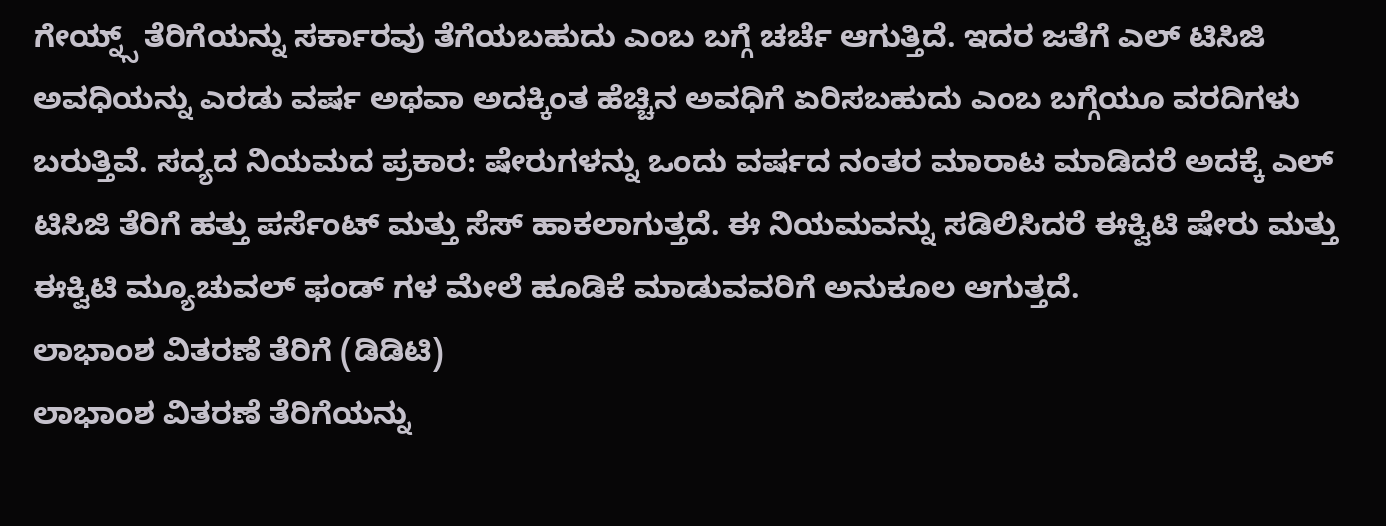ಗೇಯ್ನ್ಸ್ ತೆರಿಗೆಯನ್ನು ಸರ್ಕಾರವು ತೆಗೆಯಬಹುದು ಎಂಬ ಬಗ್ಗೆ ಚರ್ಚೆ ಆಗುತ್ತಿದೆ. ಇದರ ಜತೆಗೆ ಎಲ್ ಟಿಸಿಜಿ ಅವಧಿಯನ್ನು ಎರಡು ವರ್ಷ ಅಥವಾ ಅದಕ್ಕಿಂತ ಹೆಚ್ಚಿನ ಅವಧಿಗೆ ಏರಿಸಬಹುದು ಎಂಬ ಬಗ್ಗೆಯೂ ವರದಿಗಳು ಬರುತ್ತಿವೆ. ಸದ್ಯದ ನಿಯಮದ ಪ್ರಕಾರ: ಷೇರುಗಳನ್ನು ಒಂದು ವರ್ಷದ ನಂತರ ಮಾರಾಟ ಮಾಡಿದರೆ ಅದಕ್ಕೆ ಎಲ್ ಟಿಸಿಜಿ ತೆರಿಗೆ ಹತ್ತು ಪರ್ಸೆಂಟ್ ಮತ್ತು ಸೆಸ್ ಹಾಕಲಾಗುತ್ತದೆ. ಈ ನಿಯಮವನ್ನು ಸಡಿಲಿಸಿದರೆ ಈಕ್ವಿಟಿ ಷೇರು ಮತ್ತು ಈಕ್ವಿಟಿ ಮ್ಯೂಚುವಲ್ ಫಂಡ್ ಗಳ ಮೇಲೆ ಹೂಡಿಕೆ ಮಾಡುವವರಿಗೆ ಅನುಕೂಲ ಆಗುತ್ತದೆ.
ಲಾಭಾಂಶ ವಿತರಣೆ ತೆರಿಗೆ (ಡಿಡಿಟಿ)
ಲಾಭಾಂಶ ವಿತರಣೆ ತೆರಿಗೆಯನ್ನು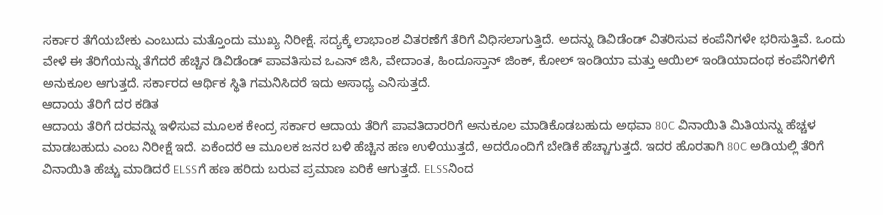ಸರ್ಕಾರ ತೆಗೆಯಬೇಕು ಎಂಬುದು ಮತ್ತೊಂದು ಮುಖ್ಯ ನಿರೀಕ್ಷೆ. ಸದ್ಯಕ್ಕೆ ಲಾಭಾಂಶ ವಿತರಣೆಗೆ ತೆರಿಗೆ ವಿಧಿಸಲಾಗುತ್ತಿದೆ. ಅದನ್ನು ಡಿವಿಡೆಂಡ್ ವಿತರಿಸುವ ಕಂಪೆನಿಗಳೇ ಭರಿಸುತ್ತಿವೆ. ಒಂದು ವೇಳೆ ಈ ತೆರಿಗೆಯನ್ನು ತೆಗೆದರೆ ಹೆಚ್ಚಿನ ಡಿವಿಡೆಂಡ್ ಪಾವತಿಸುವ ಒಎನ್ ಜಿಸಿ, ವೇದಾಂತ, ಹಿಂದೂಸ್ತಾನ್ ಜಿಂಕ್, ಕೋಲ್ ಇಂಡಿಯಾ ಮತ್ತು ಆಯಿಲ್ ಇಂಡಿಯಾದಂಥ ಕಂಪೆನಿಗಳಿಗೆ ಅನುಕೂಲ ಆಗುತ್ತದೆ. ಸರ್ಕಾರದ ಆರ್ಥಿಕ ಸ್ಥಿತಿ ಗಮನಿಸಿದರೆ ಇದು ಅಸಾಧ್ಯ ಎನಿಸುತ್ತದೆ.
ಆದಾಯ ತೆರಿಗೆ ದರ ಕಡಿತ
ಆದಾಯ ತೆರಿಗೆ ದರವನ್ನು ಇಳಿಸುವ ಮೂಲಕ ಕೇಂದ್ರ ಸರ್ಕಾರ ಆದಾಯ ತೆರಿಗೆ ಪಾವತಿದಾರರಿಗೆ ಅನುಕೂಲ ಮಾಡಿಕೊಡಬಹುದು ಅಥವಾ 80C ವಿನಾಯಿತಿ ಮಿತಿಯನ್ನು ಹೆಚ್ಚಳ ಮಾಡಬಹುದು ಎಂಬ ನಿರೀಕ್ಷೆ ಇದೆ. ಏಕೆಂದರೆ ಆ ಮೂಲಕ ಜನರ ಬಳಿ ಹೆಚ್ಚಿನ ಹಣ ಉಳಿಯುತ್ತದೆ, ಅದರೊಂದಿಗೆ ಬೇಡಿಕೆ ಹೆಚ್ಚಾಗುತ್ತದೆ. ಇದರ ಹೊರತಾಗಿ 80C ಅಡಿಯಲ್ಲಿ ತೆರಿಗೆ ವಿನಾಯಿತಿ ಹೆಚ್ಚು ಮಾಡಿದರೆ ELSSಗೆ ಹಣ ಹರಿದು ಬರುವ ಪ್ರಮಾಣ ಏರಿಕೆ ಆಗುತ್ತದೆ. ELSSನಿಂದ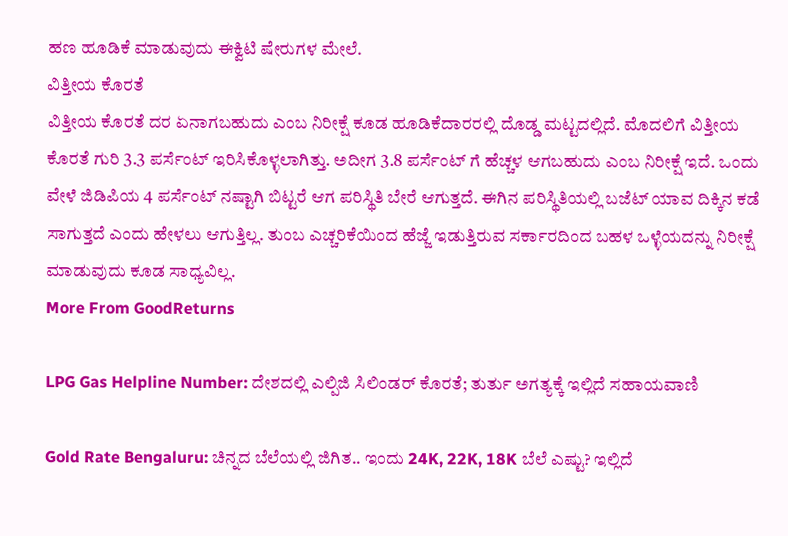ಹಣ ಹೂಡಿಕೆ ಮಾಡುವುದು ಈಕ್ವಿಟಿ ಷೇರುಗಳ ಮೇಲೆ.
ವಿತ್ತೀಯ ಕೊರತೆ
ವಿತ್ತೀಯ ಕೊರತೆ ದರ ಏನಾಗಬಹುದು ಎಂಬ ನಿರೀಕ್ಷೆ ಕೂಡ ಹೂಡಿಕೆದಾರರಲ್ಲಿ ದೊಡ್ಡ ಮಟ್ಟದಲ್ಲಿದೆ. ಮೊದಲಿಗೆ ವಿತ್ತೀಯ ಕೊರತೆ ಗುರಿ 3.3 ಪರ್ಸೆಂಟ್ ಇರಿಸಿಕೊಳ್ಳಲಾಗಿತ್ತು. ಅದೀಗ 3.8 ಪರ್ಸೆಂಟ್ ಗೆ ಹೆಚ್ಚಳ ಆಗಬಹುದು ಎಂಬ ನಿರೀಕ್ಷೆ ಇದೆ. ಒಂದು ವೇಳೆ ಜಿಡಿಪಿಯ 4 ಪರ್ಸೆಂಟ್ ನಷ್ಟಾಗಿ ಬಿಟ್ಟರೆ ಆಗ ಪರಿಸ್ಥಿತಿ ಬೇರೆ ಆಗುತ್ತದೆ. ಈಗಿನ ಪರಿಸ್ಥಿತಿಯಲ್ಲಿ ಬಜೆಟ್ ಯಾವ ದಿಕ್ಕಿನ ಕಡೆ ಸಾಗುತ್ತದೆ ಎಂದು ಹೇಳಲು ಆಗುತ್ತಿಲ್ಲ. ತುಂಬ ಎಚ್ಚರಿಕೆಯಿಂದ ಹೆಜ್ಜೆ ಇಡುತ್ತಿರುವ ಸರ್ಕಾರದಿಂದ ಬಹಳ ಒಳ್ಳೆಯದನ್ನು ನಿರೀಕ್ಷೆ ಮಾಡುವುದು ಕೂಡ ಸಾಧ್ಯವಿಲ್ಲ.
More From GoodReturns

LPG Gas Helpline Number: ದೇಶದಲ್ಲಿ ಎಲ್ಪಿಜಿ ಸಿಲಿಂಡರ್ ಕೊರತೆ; ತುರ್ತು ಅಗತ್ಯಕ್ಕೆ ಇಲ್ಲಿದೆ ಸಹಾಯವಾಣಿ

Gold Rate Bengaluru: ಚಿನ್ನದ ಬೆಲೆಯಲ್ಲಿ ಜಿಗಿತ.. ಇಂದು 24K, 22K, 18K ಬೆಲೆ ಎಷ್ಟು? ಇಲ್ಲಿದೆ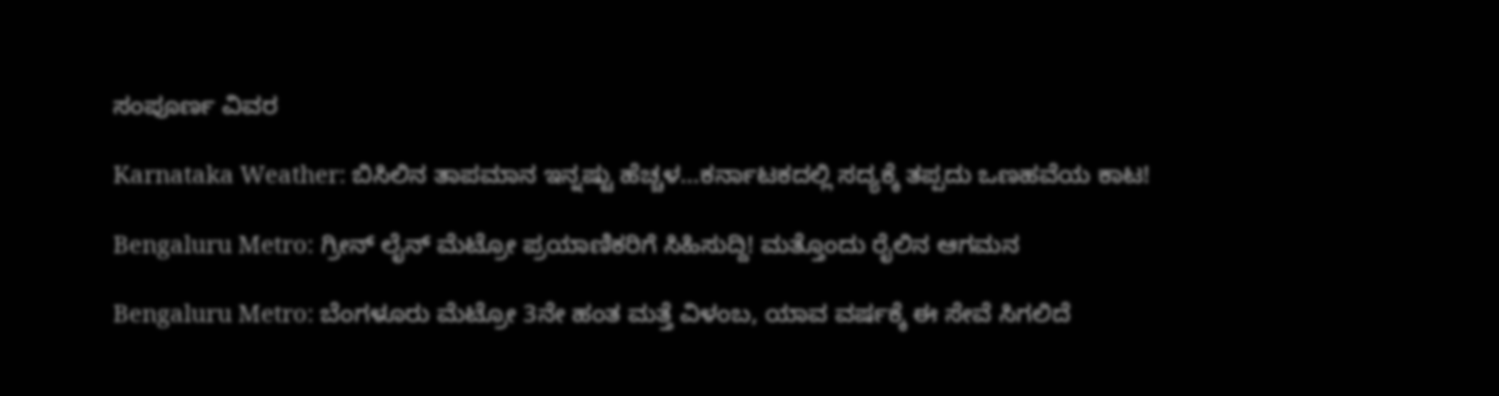ಸಂಪೂರ್ಣ ವಿವರ

Karnataka Weather: ಬಿಸಿಲಿನ ತಾಪಮಾನ ಇನ್ನಷ್ಟು ಹೆಚ್ಚಳ…ಕರ್ನಾಟಕದಲ್ಲಿ ಸದ್ಯಕ್ಕೆ ತಪ್ಪದು ಒಣಹವೆಯ ಕಾಟ!

Bengaluru Metro: ಗ್ರೀನ್ ಲೈನ್ ಮೆಟ್ರೋ ಪ್ರಯಾಣಿಕರಿಗೆ ಸಿಹಿಸುದ್ದಿ! ಮತ್ತೊಂದು ರೈಲಿನ ಆಗಮನ

Bengaluru Metro: ಬೆಂಗಳೂರು ಮೆಟ್ರೋ 3ನೇ ಹಂತ ಮತ್ತೆ ವಿಳಂಬ, ಯಾವ ವರ್ಷಕ್ಕೆ ಈ ಸೇವೆ ಸಿಗಲಿದೆ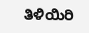ತಿಳಿಯಿರಿ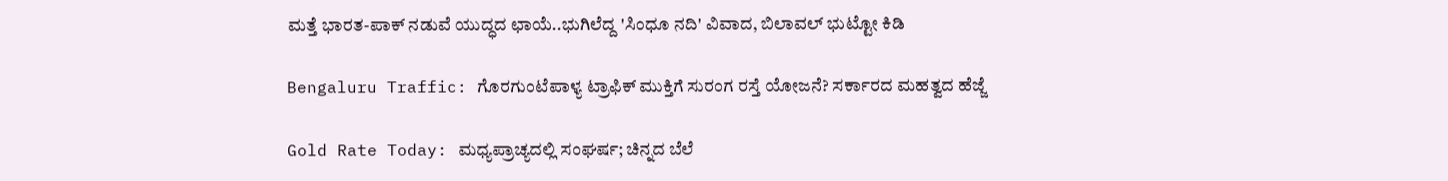ಮತ್ತೆ ಭಾರತ-ಪಾಕ್ ನಡುವೆ ಯುದ್ಧದ ಛಾಯೆ..ಭುಗಿಲೆದ್ದ 'ಸಿಂಧೂ ನದಿ' ವಿವಾದ, ಬಿಲಾವಲ್ ಭುಟ್ಟೋ ಕಿಡಿ

Bengaluru Traffic: ಗೊರಗುಂಟೆಪಾಳ್ಯ ಟ್ರಾಫಿಕ್ ಮುಕ್ತಿಗೆ ಸುರಂಗ ರಸ್ತೆ ಯೋಜನೆ? ಸರ್ಕಾರದ ಮಹತ್ವದ ಹೆಜ್ಜೆ

Gold Rate Today: ಮಧ್ಯಪ್ರಾಚ್ಯದಲ್ಲಿ ಸಂಘರ್ಷ; ಚಿನ್ನದ ಬೆಲೆ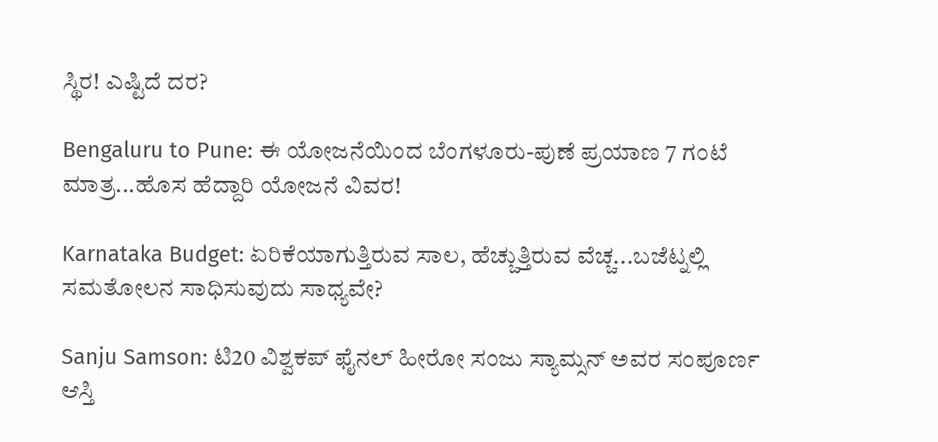ಸ್ಥಿರ! ಎಷ್ಟಿದೆ ದರ?

Bengaluru to Pune: ಈ ಯೋಜನೆಯಿಂದ ಬೆಂಗಳೂರು-ಪುಣೆ ಪ್ರಯಾಣ 7 ಗಂಟೆ ಮಾತ್ರ...ಹೊಸ ಹೆದ್ದಾರಿ ಯೋಜನೆ ವಿವರ!

Karnataka Budget: ಏರಿಕೆಯಾಗುತ್ತಿರುವ ಸಾಲ, ಹೆಚ್ಚುತ್ತಿರುವ ವೆಚ್ಚ...ಬಜೆಟ್ನಲ್ಲಿ ಸಮತೋಲನ ಸಾಧಿಸುವುದು ಸಾಧ್ಯವೇ?

Sanju Samson: ಟಿ20 ವಿಶ್ವಕಪ್ ಫೈನಲ್ ಹೀರೋ ಸಂಜು ಸ್ಯಾಮ್ಸನ್ ಅವರ ಸಂಪೂರ್ಣ ಆಸ್ತಿ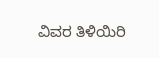ವಿವರ ತಿಳಿಯಿರಿ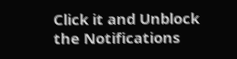Click it and Unblock the Notifications